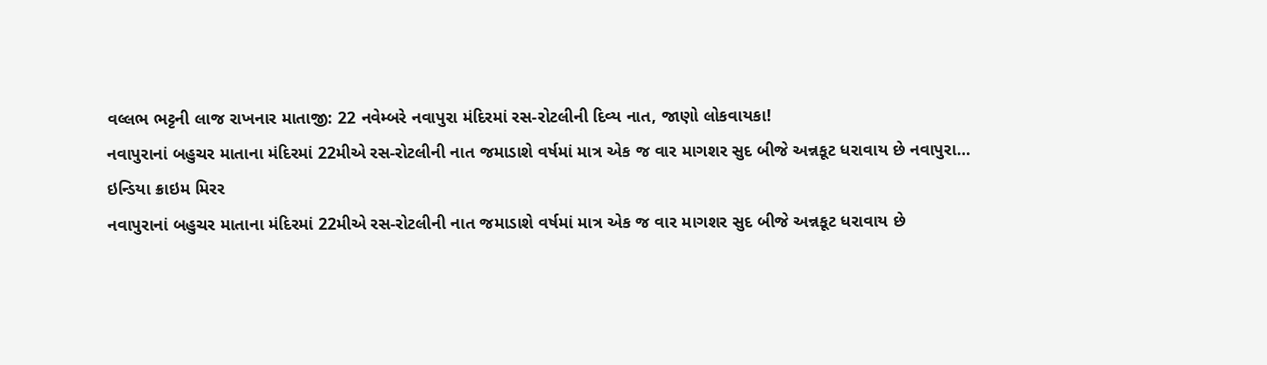વલ્લભ ભટ્ટની લાજ રાખનાર માતાજી: 22 નવેમ્બરે નવાપુરા મંદિરમાં રસ-રોટલીની દિવ્ય નાત, જાણો લોકવાયકા!
નવાપુરાનાં બહુચર માતાના મંદિરમાં 22મીએ રસ-રોટલીની નાત જમાડાશે વર્ષમાં માત્ર એક જ વાર માગશર સુદ બીજે અન્નકૂટ ધરાવાય છે નવાપુરા…
ઇન્ડિયા ક્રાઇમ મિરર
નવાપુરાનાં બહુચર માતાના મંદિરમાં 22મીએ રસ-રોટલીની નાત જમાડાશે વર્ષમાં માત્ર એક જ વાર માગશર સુદ બીજે અન્નકૂટ ધરાવાય છે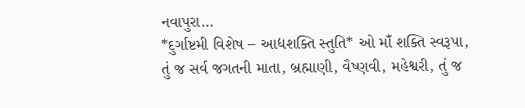નવાપુરા…
*દુર્ગાષ્ટમી વિશેષ – આદ્યશક્તિ સ્તુતિ* ઓ માઁ શક્તિ સ્વરૂપા, તું જ સર્વ જગતની માતા, બ્રહ્માણી, વૈષ્ણવી, મહેશ્વરી, તું જ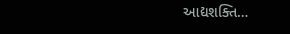આદ્યશક્તિ…